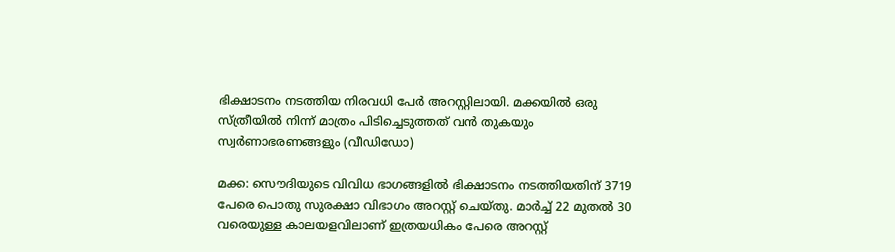ഭിക്ഷാടനം നടത്തിയ നിരവധി പേർ അറസ്റ്റിലായി. മക്കയിൽ ഒരു സ്ത്രീയിൽ നിന്ന് മാത്രം പിടിച്ചെടുത്തത് വൻ തുകയും സ്വർണാഭരണങ്ങളും (വീഡിഡോ)

മക്ക: സൌദിയുടെ വിവിധ ഭാഗങ്ങളിൽ ഭിക്ഷാടനം നടത്തിയതിന് 3719 പേരെ പൊതു സുരക്ഷാ വിഭാഗം അറസ്റ്റ് ചെയ്തു. മാർച്ച് 22 മുതൽ 30 വരെയുള്ള കാലയളവിലാണ് ഇത്രയധികം പേരെ അറസ്റ്റ്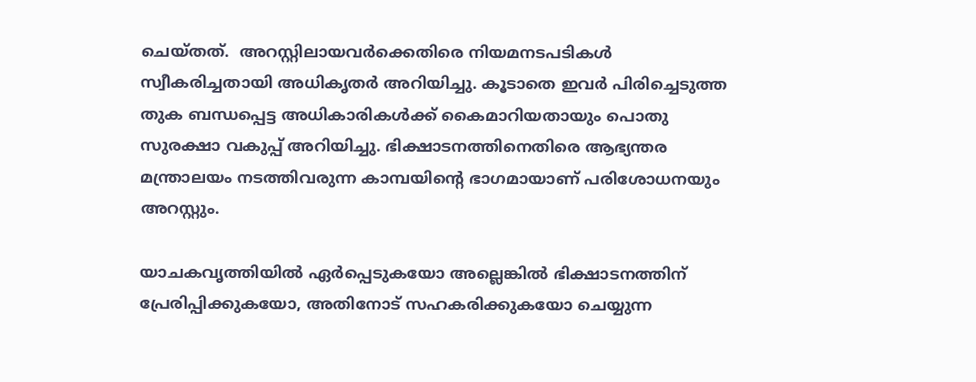ചെയ്തത്.  അറസ്റ്റിലായവർക്കെതിരെ നിയമനടപടികൾ സ്വീകരിച്ചതായി അധികൃതർ അറിയിച്ചു. കൂടാതെ ഇവർ പിരിച്ചെടുത്ത തുക ബന്ധപ്പെട്ട അധികാരികൾക്ക് കൈമാറിയതായും പൊതു സുരക്ഷാ വകുപ്പ് അറിയിച്ചു. ഭിക്ഷാടനത്തിനെതിരെ ആഭ്യന്തര മന്ത്രാലയം നടത്തിവരുന്ന കാമ്പയിൻ്റെ ഭാഗമായാണ് പരിശോധനയും അറസ്റ്റും.

യാചകവൃത്തിയിൽ ഏർപ്പെടുകയോ അല്ലെങ്കിൽ ഭിക്ഷാടനത്തിന് പ്രേരിപ്പിക്കുകയോ, അതിനോട് സഹകരിക്കുകയോ ചെയ്യുന്ന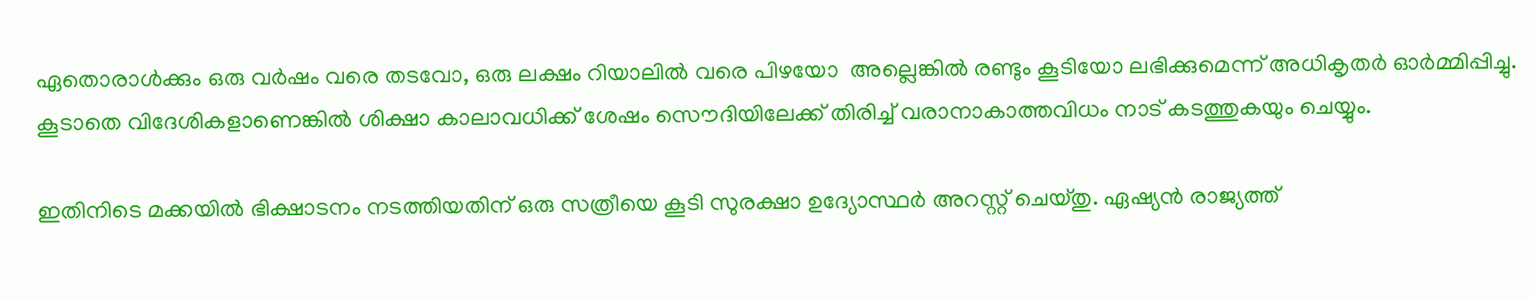ഏതൊരാൾക്കും ഒരു വർഷം വരെ തടവോ, ഒരു ലക്ഷം റിയാലിൽ വരെ പിഴയോ  അല്ലെങ്കിൽ രണ്ടും കൂടിയോ ലഭിക്കുമെന്ന് അധികൃതർ ഓർമ്മിപ്പിച്ചു. കൂടാതെ വിദേശികളാണെങ്കിൽ ശിക്ഷാ കാലാവധിക്ക് ശേഷം സൌദിയിലേക്ക് തിരിച്ച് വരാനാകാത്തവിധം നാട് കടത്തുകയും ചെയ്യും.

ഇതിനിടെ മക്കയിൽ ഭിക്ഷാടനം നടത്തിയതിന് ഒരു സത്രീയെ കൂടി സുരക്ഷാ ഉദ്യോസ്ഥർ അറസ്റ്റ് ചെയ്തു. ഏഷ്യൻ രാജ്യത്ത്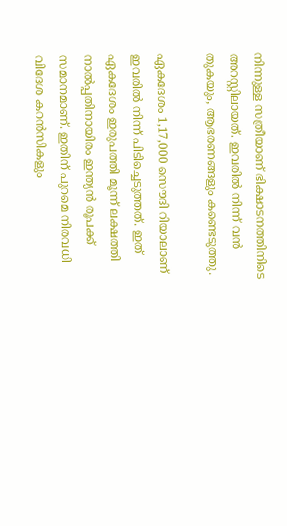നിന്നുള്ള സത്രീയാണ് ഭിക്ഷാടനത്തിനിടെ അറസ്റ്റിലായത്. ഇവരിൽ നിന്ന് വൻ തുകയും, ആഭരണങ്ങളും കണ്ടെടുത്തു.

ഏകദേശം 1,17,000 സൌദി റിയാലാണ് ഇവരിൽ നിന്ന് പിടിച്ചെടുത്തത്. ഇത് ഏകദേശം ഇരുപത്തി മൂന്ന് ലക്ഷത്തി നാൽപ്പതിനായിരം ഇന്ത്യൻ രൂപക്ക് സമാനമാണ്. ഇതിന് പുറമെ നിരവധി വിദേശ കറൻസികളും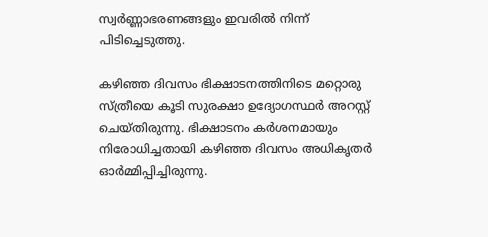സ്വർണ്ണാഭരണങ്ങളും ഇവരിൽ നിന്ന് പിടിച്ചെടുത്തു.

കഴിഞ്ഞ ദിവസം ഭിക്ഷാടനത്തിനിടെ മറ്റൊരു സ്ത്രീയെ കൂടി സുരക്ഷാ ഉദ്യോഗസ്ഥർ അറസ്റ്റ് ചെയ്തിരുന്നു. ഭിക്ഷാടനം കർശനമായും നിരോധിച്ചതായി കഴിഞ്ഞ ദിവസം അധികൃതർ ഓർമ്മിപ്പിച്ചിരുന്നു.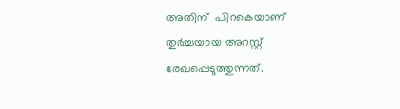അതിന്  പിറകെയാണ് തുർച്ചയായ അറസ്റ്റ് രേഖപ്പെടുത്തുന്നത്.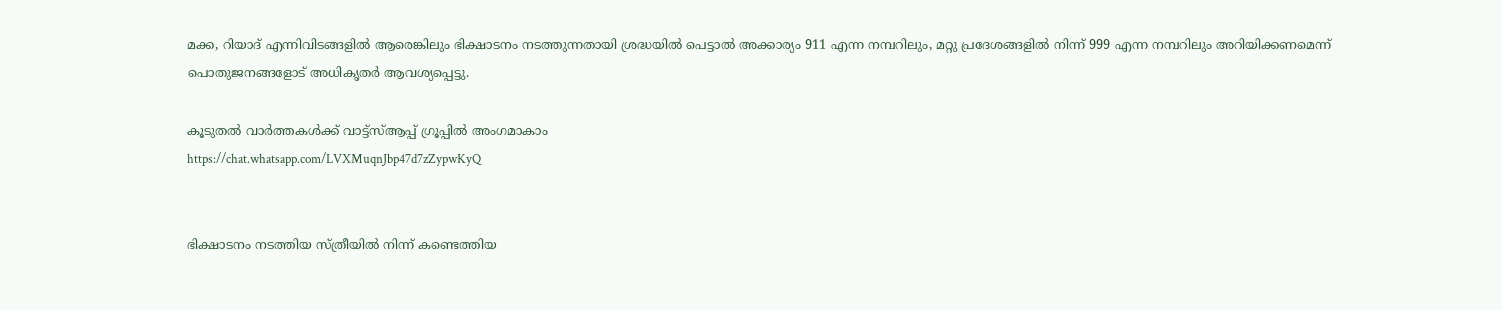മക്ക, റിയാദ് എന്നിവിടങ്ങളിൽ ആരെങ്കിലും ഭിക്ഷാടനം നടത്തുന്നതായി ശ്രദ്ധയിൽ പെട്ടാൽ അക്കാര്യം 911 എന്ന നമ്പറിലും, മറ്റു പ്രദേശങ്ങളിൽ നിന്ന് 999 എന്ന നമ്പറിലും അറിയിക്കണമെന്ന് പൊതുജനങ്ങളോട് അധികൃതർ ആവശ്യപ്പെട്ടു.

കൂടുതൽ വാർത്തകൾക്ക് വാട്ട്സ്ആപ്പ് ഗ്രൂപ്പിൽ അംഗമാകാം
https://chat.whatsapp.com/LVXMuqnJbp47d7zZypwKyQ


ഭിക്ഷാടനം നടത്തിയ സ്ത്രീയിൽ നിന്ന് കണ്ടെത്തിയ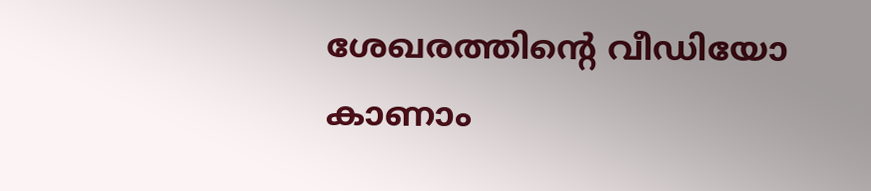ശേഖരത്തിൻ്റെ വീഡിയോ കാണാം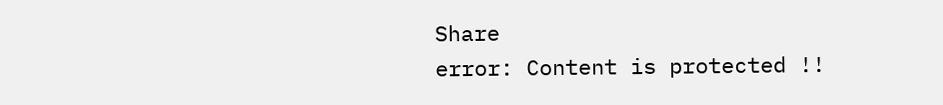Share
error: Content is protected !!